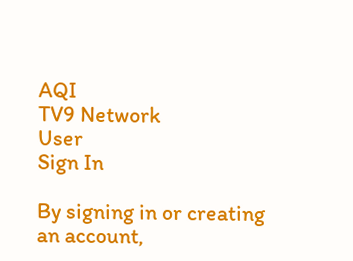AQI
TV9 Network
User
Sign In

By signing in or creating an account,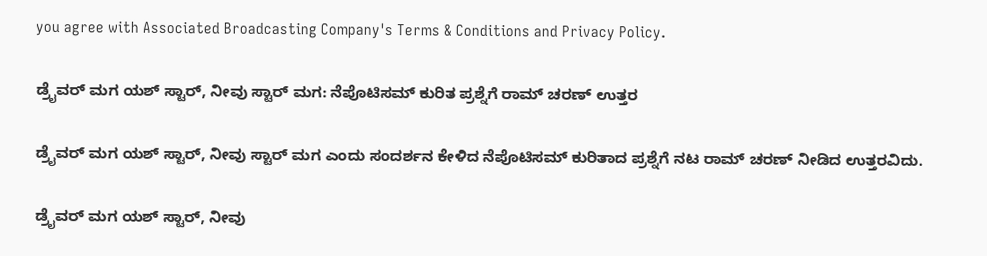you agree with Associated Broadcasting Company's Terms & Conditions and Privacy Policy.

ಡ್ರೈವರ್ ಮಗ ಯಶ್ ಸ್ಟಾರ್, ನೀವು ಸ್ಟಾರ್ ಮಗ: ನೆಪೊಟಿಸಮ್ ಕುರಿತ ಪ್ರಶ್ನೆಗೆ ರಾಮ್ ಚರಣ್ ಉತ್ತರ

ಡ್ರೈವರ್ ಮಗ ಯಶ್ ಸ್ಟಾರ್, ನೀವು ಸ್ಟಾರ್ ಮಗ ಎಂದು ಸಂದರ್ಶನ ಕೇಳಿದ ನೆಪೊಟಿಸಮ್ ಕುರಿತಾದ ಪ್ರಶ್ನೆಗೆ ನಟ ರಾಮ್ ಚರಣ್ ನೀಡಿದ ಉತ್ತರವಿದು.

ಡ್ರೈವರ್ ಮಗ ಯಶ್ ಸ್ಟಾರ್, ನೀವು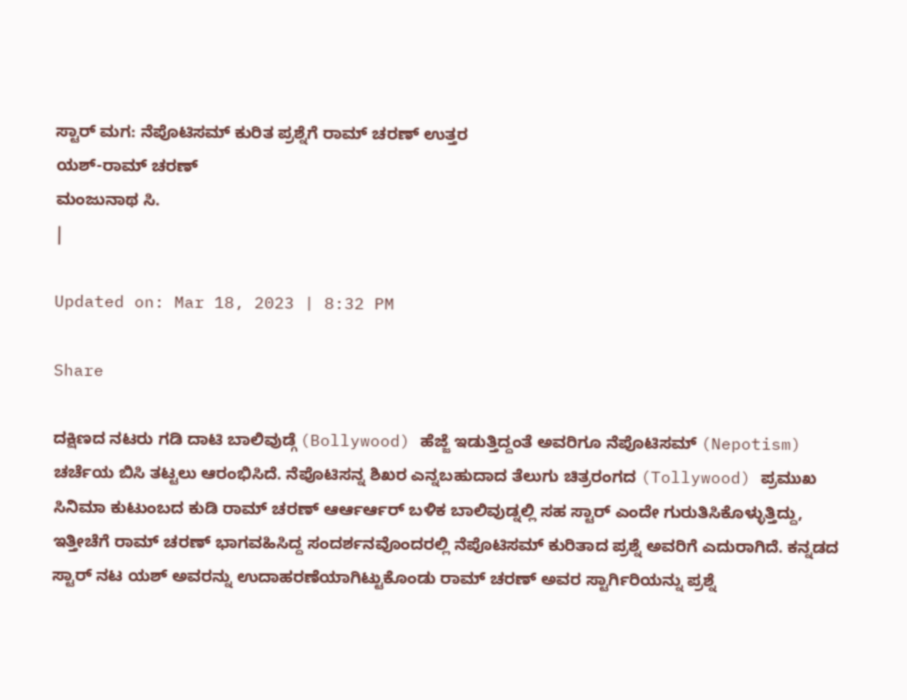ಸ್ಟಾರ್ ಮಗ: ನೆಪೊಟಿಸಮ್ ಕುರಿತ ಪ್ರಶ್ನೆಗೆ ರಾಮ್ ಚರಣ್ ಉತ್ತರ
ಯಶ್-ರಾಮ್ ಚರಣ್
ಮಂಜುನಾಥ ಸಿ.
|

Updated on: Mar 18, 2023 | 8:32 PM

Share

ದಕ್ಷಿಣದ ನಟರು ಗಡಿ ದಾಟಿ ಬಾಲಿವುಡ್ಗೆ (Bollywood) ಹೆಜ್ಜೆ ಇಡುತ್ತಿದ್ದಂತೆ ಅವರಿಗೂ ನೆಪೊಟಿಸಮ್ (Nepotism) ಚರ್ಚೆಯ ಬಿಸಿ ತಟ್ಟಲು ಆರಂಭಿಸಿದೆ. ನೆಪೊಟಿಸನ್ನ ಶಿಖರ ಎನ್ನಬಹುದಾದ ತೆಲುಗು ಚಿತ್ರರಂಗದ (Tollywood) ಪ್ರಮುಖ ಸಿನಿಮಾ ಕುಟುಂಬದ ಕುಡಿ ರಾಮ್ ಚರಣ್ ಆರ್ಆರ್ಆರ್ ಬಳಿಕ ಬಾಲಿವುಡ್ನಲ್ಲಿ ಸಹ ಸ್ಟಾರ್ ಎಂದೇ ಗುರುತಿಸಿಕೊಳ್ಳುತ್ತಿದ್ದು, ಇತ್ತೀಚೆಗೆ ರಾಮ್ ಚರಣ್ ಭಾಗವಹಿಸಿದ್ದ ಸಂದರ್ಶನವೊಂದರಲ್ಲಿ ನೆಪೊಟಿಸಮ್ ಕುರಿತಾದ ಪ್ರಶ್ನೆ ಅವರಿಗೆ ಎದುರಾಗಿದೆ. ಕನ್ನಡದ ಸ್ಟಾರ್ ನಟ ಯಶ್ ಅವರನ್ನು ಉದಾಹರಣೆಯಾಗಿಟ್ಟುಕೊಂಡು ರಾಮ್ ಚರಣ್ ಅವರ ಸ್ಟಾರ್ಗಿರಿಯನ್ನು ಪ್ರಶ್ನೆ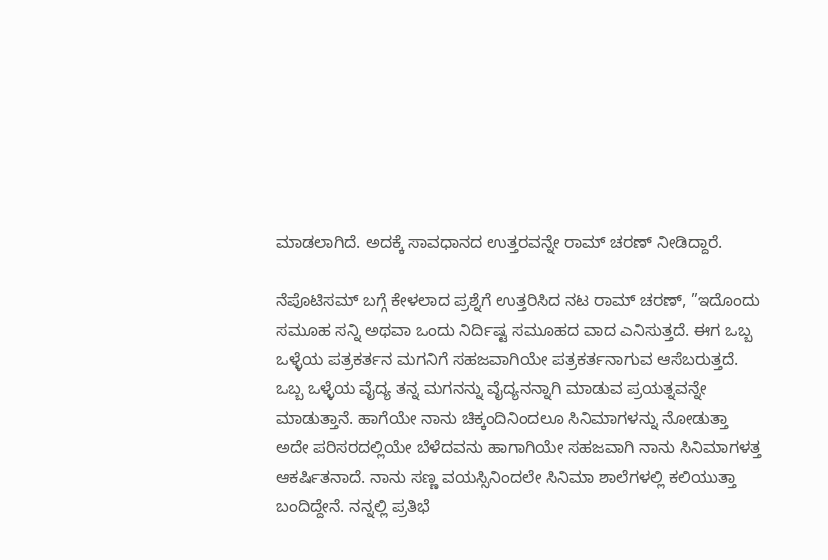ಮಾಡಲಾಗಿದೆ. ಅದಕ್ಕೆ ಸಾವಧಾನದ ಉತ್ತರವನ್ನೇ ರಾಮ್ ಚರಣ್ ನೀಡಿದ್ದಾರೆ.

ನೆಪೊಟಿಸಮ್ ಬಗ್ಗೆ ಕೇಳಲಾದ ಪ್ರಶ್ನೆಗೆ ಉತ್ತರಿಸಿದ ನಟ ರಾಮ್ ಚರಣ್, ”ಇದೊಂದು ಸಮೂಹ ಸನ್ನಿ ಅಥವಾ ಒಂದು ನಿರ್ದಿಷ್ಟ ಸಮೂಹದ ವಾದ ಎನಿಸುತ್ತದೆ. ಈಗ ಒಬ್ಬ ಒಳ್ಳೆಯ ಪತ್ರಕರ್ತನ ಮಗನಿಗೆ ಸಹಜವಾಗಿಯೇ ಪತ್ರಕರ್ತನಾಗುವ ಆಸೆಬರುತ್ತದೆ. ಒಬ್ಬ ಒಳ್ಳೆಯ ವೈದ್ಯ ತನ್ನ ಮಗನನ್ನು ವೈದ್ಯನನ್ನಾಗಿ ಮಾಡುವ ಪ್ರಯತ್ನವನ್ನೇ ಮಾಡುತ್ತಾನೆ. ಹಾಗೆಯೇ ನಾನು ಚಿಕ್ಕಂದಿನಿಂದಲೂ ಸಿನಿಮಾಗಳನ್ನು ನೋಡುತ್ತಾ ಅದೇ ಪರಿಸರದಲ್ಲಿಯೇ ಬೆಳೆದವನು ಹಾಗಾಗಿಯೇ ಸಹಜವಾಗಿ ನಾನು ಸಿನಿಮಾಗಳತ್ತ ಆಕರ್ಷಿತನಾದೆ. ನಾನು ಸಣ್ಣ ವಯಸ್ಸಿನಿಂದಲೇ ಸಿನಿಮಾ ಶಾಲೆಗಳಲ್ಲಿ ಕಲಿಯುತ್ತಾ ಬಂದಿದ್ದೇನೆ. ನನ್ನಲ್ಲಿ ಪ್ರತಿಭೆ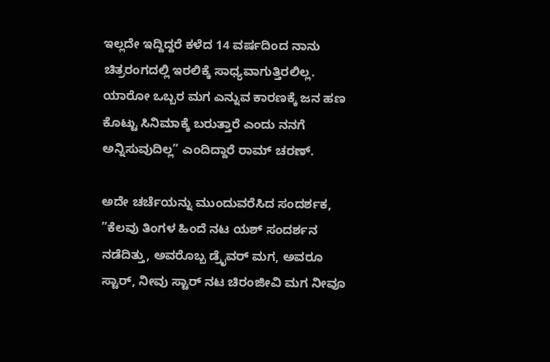ಇಲ್ಲದೇ ಇದ್ದಿದ್ದರೆ ಕಳೆದ 14 ವರ್ಷದಿಂದ ನಾನು ಚಿತ್ರರಂಗದಲ್ಲಿ ಇರಲಿಕ್ಕೆ ಸಾಧ್ಯವಾಗುತ್ತಿರಲಿಲ್ಲ. ಯಾರೋ ಒಬ್ಬರ ಮಗ ಎನ್ನುವ ಕಾರಣಕ್ಕೆ ಜನ ಹಣ ಕೊಟ್ಟು ಸಿನಿಮಾಕ್ಕೆ ಬರುತ್ತಾರೆ ಎಂದು ನನಗೆ ಅನ್ನಿಸುವುದಿಲ್ಲ” ಎಂದಿದ್ದಾರೆ ರಾಮ್ ಚರಣ್.

ಅದೇ ಚರ್ಚೆಯನ್ನು ಮುಂದುವರೆಸಿದ ಸಂದರ್ಶಕ, ”ಕೆಲವು ತಿಂಗಳ ಹಿಂದೆ ನಟ ಯಶ್ ಸಂದರ್ಶನ ನಡೆದಿತ್ತು, ಅವರೊಬ್ಬ ಡ್ರೈವರ್ ಮಗ, ಅವರೂ ಸ್ಟಾರ್, ನೀವು ಸ್ಟಾರ್ ನಟ ಚಿರಂಜೀವಿ ಮಗ ನೀವೂ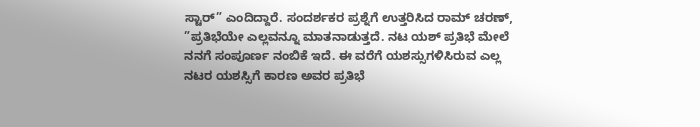ಸ್ಟಾರ್” ಎಂದಿದ್ದಾರೆ. ಸಂದರ್ಶಕರ ಪ್ರಶ್ನೆಗೆ ಉತ್ತರಿಸಿದ ರಾಮ್ ಚರಣ್, ”ಪ್ರತಿಭೆಯೇ ಎಲ್ಲವನ್ನೂ ಮಾತನಾಡುತ್ತದೆ. ನಟ ಯಶ್ ಪ್ರತಿಭೆ ಮೇಲೆ ನನಗೆ ಸಂಪೂರ್ಣ ನಂಬಿಕೆ ಇದೆ. ಈ ವರೆಗೆ ಯಶಸ್ಸುಗಳಿಸಿರುವ ಎಲ್ಲ ನಟರ ಯಶಸ್ಸಿಗೆ ಕಾರಣ ಅವರ ಪ್ರತಿಭೆ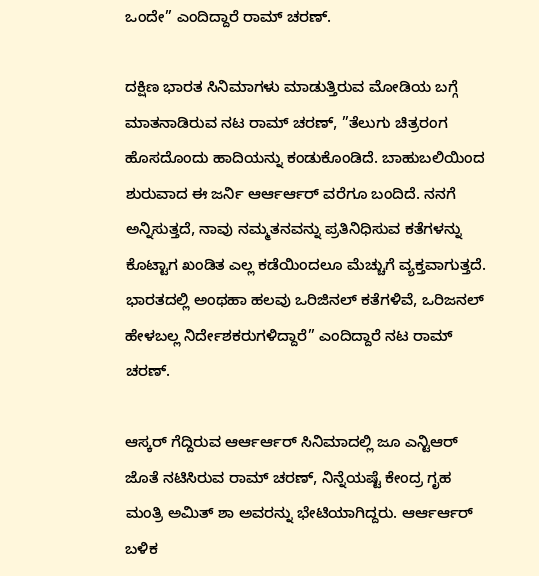ಒಂದೇ” ಎಂದಿದ್ದಾರೆ ರಾಮ್ ಚರಣ್.

ದಕ್ಷಿಣ ಭಾರತ ಸಿನಿಮಾಗಳು ಮಾಡುತ್ತಿರುವ ಮೋಡಿಯ ಬಗ್ಗೆ ಮಾತನಾಡಿರುವ ನಟ ರಾಮ್ ಚರಣ್, ”ತೆಲುಗು ಚಿತ್ರರಂಗ ಹೊಸದೊಂದು ಹಾದಿಯನ್ನು ಕಂಡುಕೊಂಡಿದೆ. ಬಾಹುಬಲಿಯಿಂದ ಶುರುವಾದ ಈ ಜರ್ನಿ ಆರ್ಆರ್ಆರ್ ವರೆಗೂ ಬಂದಿದೆ. ನನಗೆ ಅನ್ನಿಸುತ್ತದೆ, ನಾವು ನಮ್ಮತನವನ್ನು ಪ್ರತಿನಿಧಿಸುವ ಕತೆಗಳನ್ನು ಕೊಟ್ಟಾಗ ಖಂಡಿತ ಎಲ್ಲ ಕಡೆಯಿಂದಲೂ ಮೆಚ್ಚುಗೆ ವ್ಯಕ್ತವಾಗುತ್ತದೆ. ಭಾರತದಲ್ಲಿ ಅಂಥಹಾ ಹಲವು ಒರಿಜಿನಲ್ ಕತೆಗಳಿವೆ, ಒರಿಜನಲ್ ಹೇಳಬಲ್ಲ ನಿರ್ದೇಶಕರುಗಳಿದ್ದಾರೆ” ಎಂದಿದ್ದಾರೆ ನಟ ರಾಮ್ ಚರಣ್.

ಆಸ್ಕರ್ ಗೆದ್ದಿರುವ ಆರ್ಆರ್ಆರ್ ಸಿನಿಮಾದಲ್ಲಿ ಜೂ ಎನ್ಟಿಆರ್ ಜೊತೆ ನಟಿಸಿರುವ ರಾಮ್ ಚರಣ್, ನಿನ್ನೆಯಷ್ಟೆ ಕೇಂದ್ರ ಗೃಹ ಮಂತ್ರಿ ಅಮಿತ್ ಶಾ ಅವರನ್ನು ಭೇಟಿಯಾಗಿದ್ದರು. ಆರ್ಆರ್ಆರ್ ಬಳಿಕ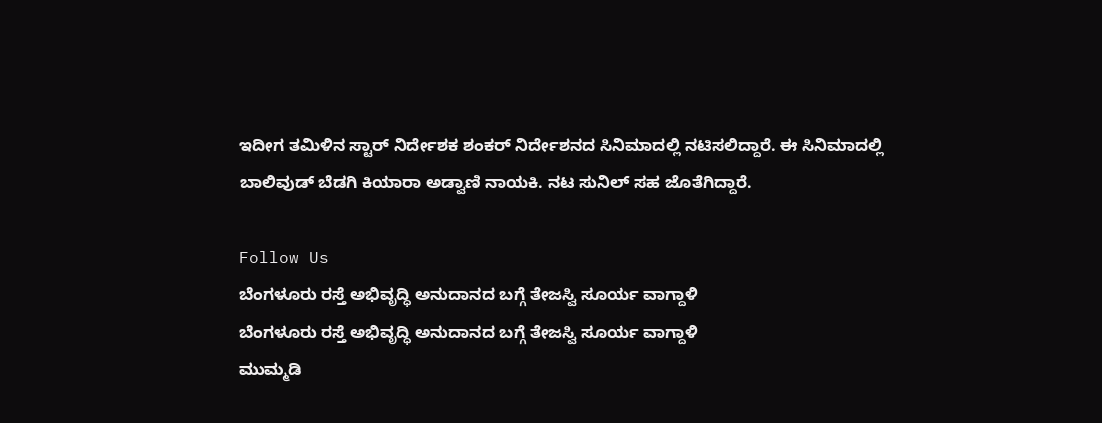ಇದೀಗ ತಮಿಳಿನ ಸ್ಟಾರ್ ನಿರ್ದೇಶಕ ಶಂಕರ್ ನಿರ್ದೇಶನದ ಸಿನಿಮಾದಲ್ಲಿ ನಟಿಸಲಿದ್ದಾರೆ. ಈ ಸಿನಿಮಾದಲ್ಲಿ ಬಾಲಿವುಡ್ ಬೆಡಗಿ ಕಿಯಾರಾ ಅಡ್ವಾಣಿ ನಾಯಕಿ. ನಟ ಸುನಿಲ್ ಸಹ ಜೊತೆಗಿದ್ದಾರೆ.

Follow Us
ಬೆಂಗಳೂರು ರಸ್ತೆ ಅಭಿವೃದ್ಧಿ ಅನುದಾನದ ಬಗ್ಗೆ ತೇಜಸ್ವಿ ಸೂರ್ಯ ವಾಗ್ದಾಳಿ
ಬೆಂಗಳೂರು ರಸ್ತೆ ಅಭಿವೃದ್ಧಿ ಅನುದಾನದ ಬಗ್ಗೆ ತೇಜಸ್ವಿ ಸೂರ್ಯ ವಾಗ್ದಾಳಿ
ಮುಮ್ಮಡಿ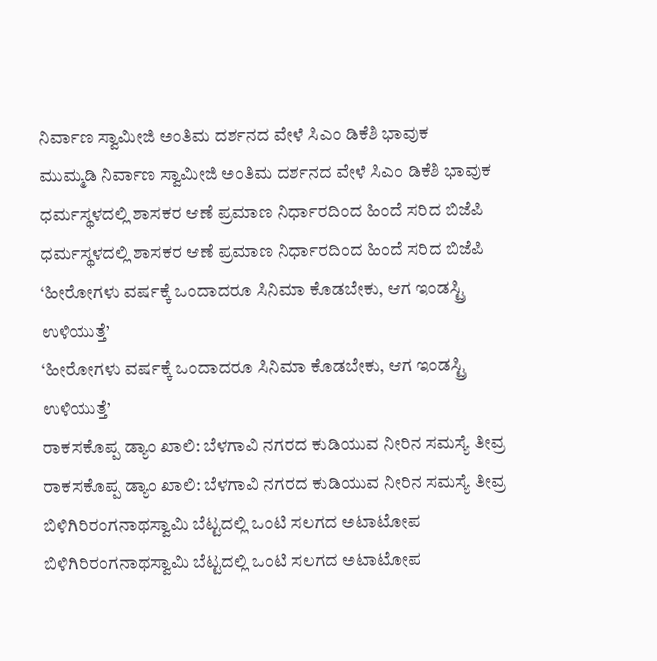ನಿರ್ವಾಣ ಸ್ವಾಮೀಜಿ ಅಂತಿಮ ದರ್ಶನದ ವೇಳೆ ಸಿಎಂ ಡಿಕೆಶಿ ಭಾವುಕ
ಮುಮ್ಮಡಿ ನಿರ್ವಾಣ ಸ್ವಾಮೀಜಿ ಅಂತಿಮ ದರ್ಶನದ ವೇಳೆ ಸಿಎಂ ಡಿಕೆಶಿ ಭಾವುಕ
ಧರ್ಮಸ್ಥಳದಲ್ಲಿ ಶಾಸಕರ ಆಣೆ ಪ್ರಮಾಣ ನಿರ್ಧಾರದಿಂದ ಹಿಂದೆ ಸರಿದ ಬಿಜೆಪಿ
ಧರ್ಮಸ್ಥಳದಲ್ಲಿ ಶಾಸಕರ ಆಣೆ ಪ್ರಮಾಣ ನಿರ್ಧಾರದಿಂದ ಹಿಂದೆ ಸರಿದ ಬಿಜೆಪಿ
‘ಹೀರೋಗಳು ವರ್ಷಕ್ಕೆ ಒಂದಾದರೂ ಸಿನಿಮಾ ಕೊಡಬೇಕು, ಆಗ ಇಂಡಸ್ಟ್ರಿ ಉಳಿಯುತ್ತೆ’
‘ಹೀರೋಗಳು ವರ್ಷಕ್ಕೆ ಒಂದಾದರೂ ಸಿನಿಮಾ ಕೊಡಬೇಕು, ಆಗ ಇಂಡಸ್ಟ್ರಿ ಉಳಿಯುತ್ತೆ’
ರಾಕಸಕೊಪ್ಪ ಡ್ಯಾಂ ಖಾಲಿ: ಬೆಳಗಾವಿ ನಗರದ ಕುಡಿಯುವ ನೀರಿನ ಸಮಸ್ಯೆ ತೀವ್ರ
ರಾಕಸಕೊಪ್ಪ ಡ್ಯಾಂ ಖಾಲಿ: ಬೆಳಗಾವಿ ನಗರದ ಕುಡಿಯುವ ನೀರಿನ ಸಮಸ್ಯೆ ತೀವ್ರ
ಬಿಳಿಗಿರಿರಂಗನಾಥಸ್ವಾಮಿ ಬೆಟ್ಟದಲ್ಲಿ ಒಂಟಿ ಸಲಗದ ಅಟಾಟೋಪ
ಬಿಳಿಗಿರಿರಂಗನಾಥಸ್ವಾಮಿ ಬೆಟ್ಟದಲ್ಲಿ ಒಂಟಿ ಸಲಗದ ಅಟಾಟೋಪ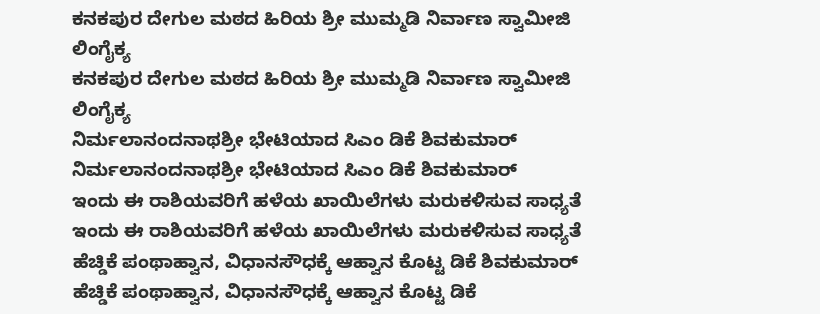ಕನಕಪುರ ದೇಗುಲ ಮಠದ ಹಿರಿಯ ಶ್ರೀ ಮುಮ್ಮಡಿ ನಿರ್ವಾಣ ಸ್ವಾಮೀಜಿ ಲಿಂಗೈಕ್ಯ
ಕನಕಪುರ ದೇಗುಲ ಮಠದ ಹಿರಿಯ ಶ್ರೀ ಮುಮ್ಮಡಿ ನಿರ್ವಾಣ ಸ್ವಾಮೀಜಿ ಲಿಂಗೈಕ್ಯ
ನಿರ್ಮಲಾನಂದನಾಥಶ್ರೀ ಭೇಟಿಯಾದ ಸಿಎಂ ಡಿಕೆ ಶಿವಕುಮಾರ್
ನಿರ್ಮಲಾನಂದನಾಥಶ್ರೀ ಭೇಟಿಯಾದ ಸಿಎಂ ಡಿಕೆ ಶಿವಕುಮಾರ್
ಇಂದು ಈ ರಾಶಿಯವರಿಗೆ ಹಳೆಯ ಖಾಯಿಲೆಗಳು ಮರುಕಳಿಸುವ ಸಾಧ್ಯತೆ
ಇಂದು ಈ ರಾಶಿಯವರಿಗೆ ಹಳೆಯ ಖಾಯಿಲೆಗಳು ಮರುಕಳಿಸುವ ಸಾಧ್ಯತೆ
ಹೆಚ್ಡಿಕೆ ಪಂಥಾಹ್ವಾನ, ವಿಧಾನಸೌಧಕ್ಕೆ ಆಹ್ವಾನ ಕೊಟ್ಟ ಡಿಕೆ ಶಿವಕುಮಾರ್
ಹೆಚ್ಡಿಕೆ ಪಂಥಾಹ್ವಾನ, ವಿಧಾನಸೌಧಕ್ಕೆ ಆಹ್ವಾನ ಕೊಟ್ಟ ಡಿಕೆ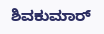ಶಿವಕುಮಾರ್